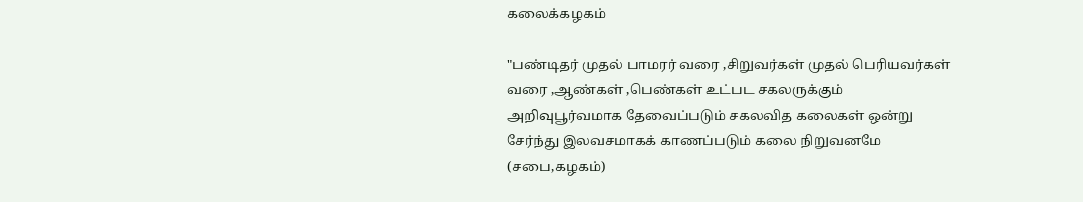கலைக்கழகம்

"பண்டிதர் முதல் பாமரர் வரை ,சிறுவர்கள் முதல் பெரியவர்கள் வரை ,ஆண்கள் ,பெண்கள் உட்பட சகலருக்கும் அறிவுபூர்வமாக தேவைப்படும் சகலவித கலைகள் ஒன்று சேர்ந்து இலவசமாகக் காணப்படும் கலை நிறுவனமே (சபை,கழகம்)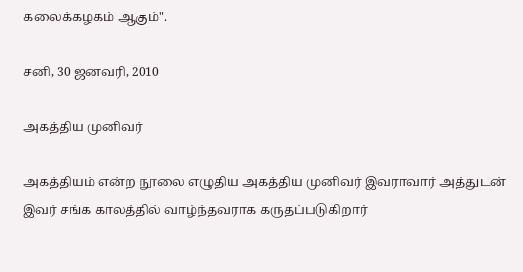கலைக்கழகம் ஆகும்".

சனி, 30 ஜனவரி, 2010

அகத்திய முனிவர்

அகத்தியம் என்ற நூலை எழுதிய அகத்திய முனிவர் இவராவார் அத்துடன் இவர் சங்க காலத்தில் வாழ்ந்தவராக கருதப்படுகிறார்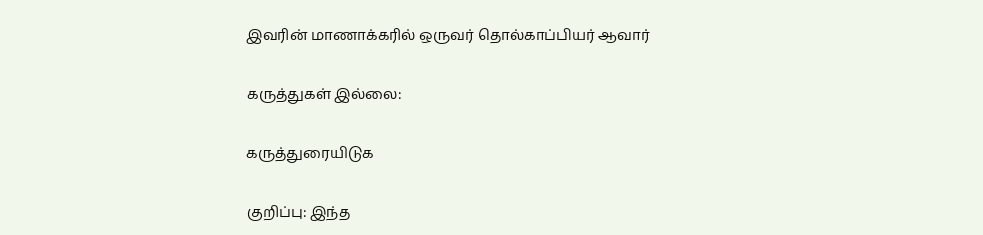இவரின் மாணாக்கரில் ஒருவர் தொல்காப்பியர் ஆவார்

கருத்துகள் இல்லை:

கருத்துரையிடுக

குறிப்பு: இந்த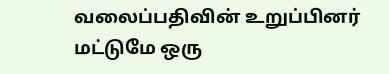வலைப்பதிவின் உறுப்பினர் மட்டுமே ஒரு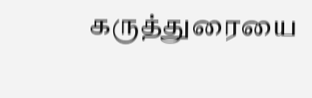கருத்துரையை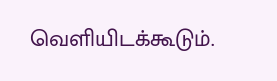வெளியிடக்கூடும்.